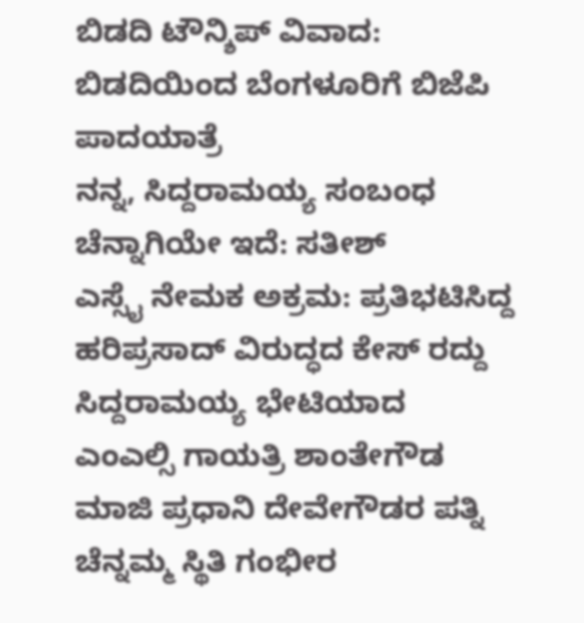ಬಿಡದಿ ಟೌನ್ಶಿಪ್ ವಿವಾದ: ಬಿಡದಿಯಿಂದ ಬೆಂಗಳೂರಿಗೆ ಬಿಜೆಪಿ ಪಾದಯಾತ್ರೆ
ನನ್ನ, ಸಿದ್ದರಾಮಯ್ಯ ಸಂಬಂಧ ಚೆನ್ನಾಗಿಯೇ ಇದೆ: ಸತೀಶ್
ಎಸ್ಸೈ ನೇಮಕ ಅಕ್ರಮ: ಪ್ರತಿಭಟಿಸಿದ್ದ ಹರಿಪ್ರಸಾದ್ ವಿರುದ್ಧದ ಕೇಸ್ ರದ್ದು
ಸಿದ್ದರಾಮಯ್ಯ ಭೇಟಿಯಾದ ಎಂಎಲ್ಸಿ ಗಾಯತ್ರಿ ಶಾಂತೇಗೌಡ
ಮಾಜಿ ಪ್ರಧಾನಿ ದೇವೇಗೌಡರ ಪತ್ನಿ ಚೆನ್ನಮ್ಮ ಸ್ಥಿತಿ ಗಂಭೀರ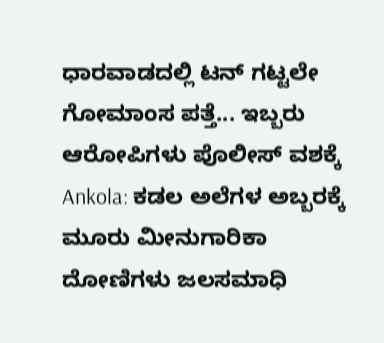ಧಾರವಾಡದಲ್ಲಿ ಟನ್ ಗಟ್ಟಲೇ ಗೋಮಾಂಸ ಪತ್ತೆ... ಇಬ್ಬರು ಆರೋಪಿಗಳು ಪೊಲೀಸ್ ವಶಕ್ಕೆ
Ankola: ಕಡಲ ಅಲೆಗಳ ಅಬ್ಬರಕ್ಕೆ ಮೂರು ಮೀನುಗಾರಿಕಾ ದೋಣಿಗಳು ಜಲಸಮಾಧಿ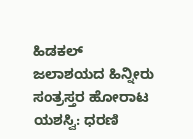ಹಿಡಕಲ್ ಜಲಾಶಯದ ಹಿನ್ನೀರು ಸಂತ್ರಸ್ತರ ಹೋರಾಟ ಯಶಸ್ವಿ: ಧರಣಿ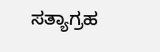ಸತ್ಯಾಗ್ರಹ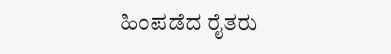ಹಿಂಪಡೆದ ರೈತರು